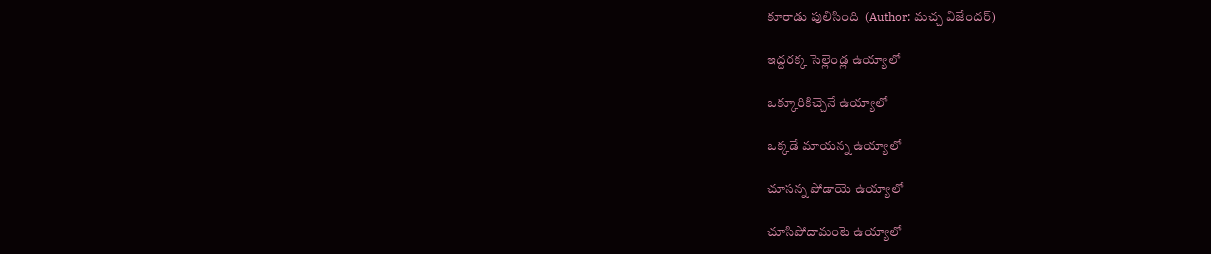కూరాడు పులిసింది  (Author: మచ్చ విజేందర్)

ఇద్దరక్క సెల్లెండ్ల ఉయ్యాలో

ఒక్కూరికిచ్చెనే ఉయ్యాలో

ఒక్కడే మాయన్న ఉయ్యాలో

చూసన్న పోడాయె ఉయ్యాలో

చూసిపోదామంటె ఉయ్యాలో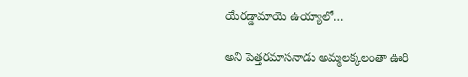యేరడ్డామాయె ఉయ్యాలో…

అని పెత్తరమాసనాడు అమ్మలక్కలంతా ఊరి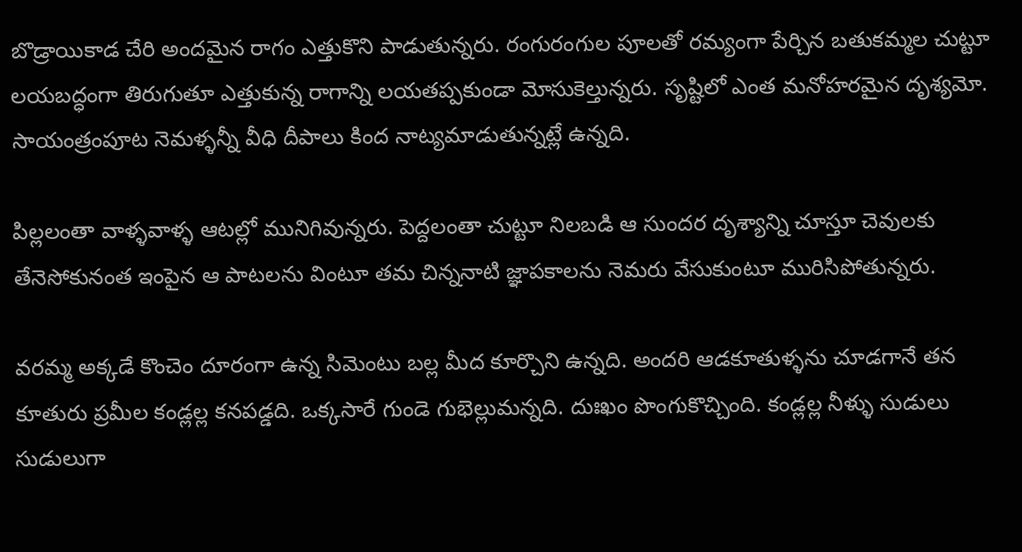బొడ్రాయికాడ చేరి అందమైన రాగం ఎత్తుకొని పాడుతున్నరు. రంగురంగుల పూలతో రమ్యంగా పేర్చిన బతుకమ్మల చుట్టూ లయబద్ధంగా తిరుగుతూ ఎత్తుకున్న రాగాన్ని లయతప్పకుండా మోసుకెల్తున్నరు. సృష్టిలో ఎంత మనోహరమైన దృశ్యమో. సాయంత్రంపూట నెమళ్ళన్నీ వీధి దీపాలు కింద నాట్యమాడుతున్నట్లే ఉన్నది.

పిల్లలంతా వాళ్ళవాళ్ళ ఆటల్లో మునిగివున్నరు. పెద్దలంతా చుట్టూ నిలబడి ఆ సుందర దృశ్యాన్ని చూస్తూ చెవులకు తేనెసోకునంత ఇంపైన ఆ పాటలను వింటూ తమ చిన్ననాటి జ్ఞాపకాలను నెమరు వేసుకుంటూ మురిసిపోతున్నరు.

వరమ్మ అక్కడే కొంచెం దూరంగా ఉన్న సిమెంటు బల్ల మీద కూర్చొని ఉన్నది. అందరి ఆడకూతుళ్ళను చూడగానే తన కూతురు ప్రమీల కండ్లల్ల కనపడ్డది. ఒక్కసారే గుండె గుభెల్లుమన్నది. దుఃఖం పొంగుకొచ్చింది. కండ్లల్ల నీళ్ళు సుడులు సుడులుగా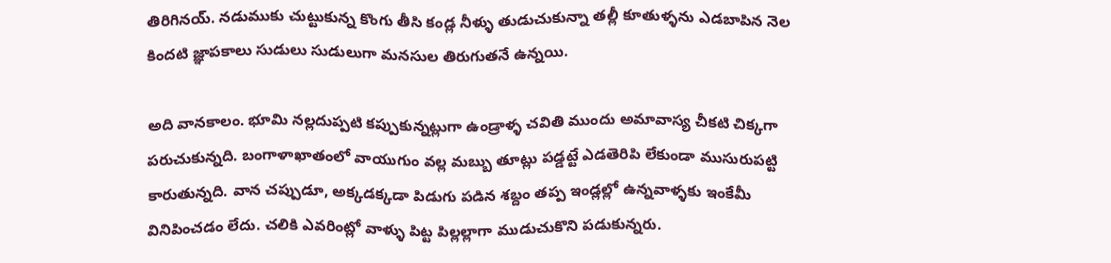తిరిగినయ్. నడుముకు చుట్టుకున్న కొంగు తీసి కండ్ల నీళ్ళు తుడుచుకున్నా తల్లీ కూతుళ్ళను ఎడబాపిన నెల కిందటి జ్ఞాపకాలు సుడులు సుడులుగా మనసుల తిరుగుతనే ఉన్నయి.

అది వానకాలం. భూమి నల్లదుప్పటి కప్పుకున్నట్లుగా ఉండ్రాళ్ళ చవితి ముందు అమావాస్య చీకటి చిక్కగా పరుచుకున్నది. బంగాళాఖాతంలో వాయుగుం వల్ల మబ్బు తూట్లు పడ్డట్టే ఎడతెరిపి లేకుండా ముసురుపట్టి కారుతున్నది. వాన చప్పుడూ, అక్కడక్కడా పిడుగు పడిన శబ్దం తప్ప ఇండ్లల్లో ఉన్నవాళ్ళకు ఇంకేమీ వినిపించడం లేదు. చలికి ఎవరింట్లో వాళ్ళు పిట్ట పిల్లల్లాగా ముడుచుకొని పడుకున్నరు.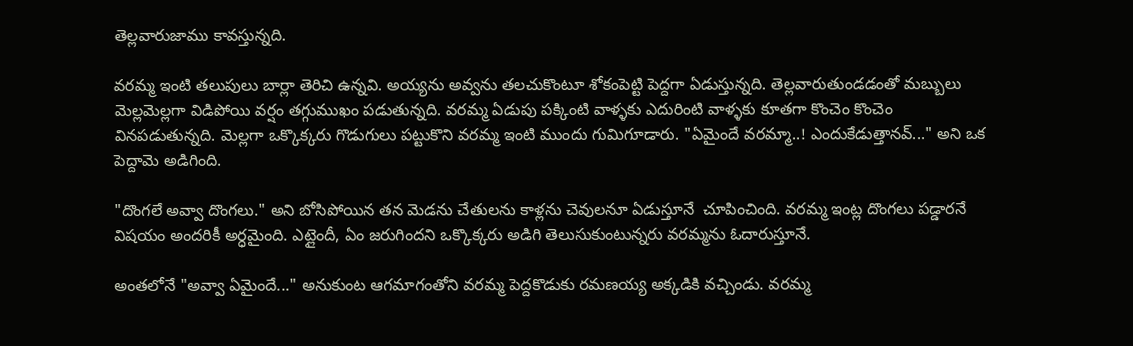తెల్లవారుజాము కావస్తున్నది.

వరమ్మ ఇంటి తలుపులు బార్లా తెరిచి ఉన్నవి. అయ్యను అవ్వను తలచుకొంటూ శోకంపెట్టి పెద్దగా ఏడుస్తున్నది. తెల్లవారుతుండడంతో మబ్బులు మెల్లమెల్లగా విడిపోయి వర్షం తగ్గుముఖం పడుతున్నది. వరమ్మ ఏడుపు పక్కింటి వాళ్ళకు ఎదురింటి వాళ్ళకు కూతగా కొంచెం కొంచెం వినపడుతున్నది. మెల్లగా ఒక్కొక్కరు గొడుగులు పట్టుకొని వరమ్మ ఇంటి ముందు గుమిగూడారు. "ఏమైందే వరమ్మా..! ఎందుకేడుత్తానవ్..." అని ఒక పెద్దామె అడిగింది.

"దొంగలే అవ్వా దొంగలు." అని బోసిపోయిన తన మెడను చేతులను కాళ్లను చెవులనూ ఏడుస్తూనే  చూపించింది. వరమ్మ ఇంట్ల దొంగలు పడ్డారనే విషయం అందరికీ అర్ధమైంది. ఎట్లైందీ, ఏం జరుగిందని ఒక్కొక్కరు అడిగి తెలుసుకుంటున్నరు వరమ్మను ఓదారుస్తూనే.

అంతలోనే "అవ్వా ఏమైందే..." అనుకుంట ఆగమాగంతోని వరమ్మ పెద్దకొడుకు రమణయ్య అక్కడికి వచ్చిండు. వరమ్మ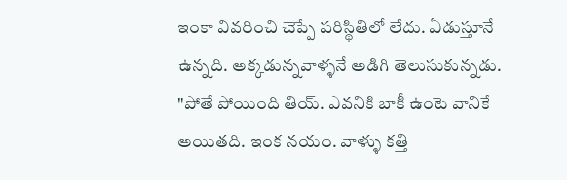ఇంకా వివరించి చెప్పే పరిస్థితిలో లేదు. ఏడుస్తూనే ఉన్నది. అక్కడున్నవాళ్ళనే అడిగి తెలుసుకున్నడు. "పోతే పోయింది తియ్. ఎవనికి బాకీ ఉంటె వానికే అయితది. ఇంక నయం. వాళ్ళు కత్తి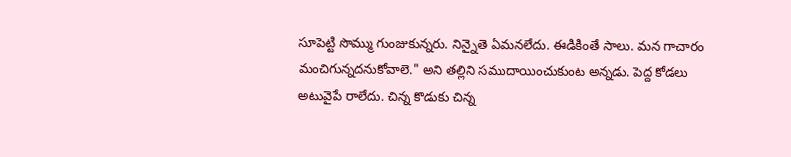సూపెట్టి సొమ్ము గుంజుకున్నరు. నిన్నైతె ఏమనలేదు. ఈడికింతే సాలు. మన గాచారం మంచిగున్నదనుకోవాలె." అని తల్లిని సముదాయించుకుంట అన్నడు. పెద్ద కోడలు అటువైపే రాలేదు. చిన్న కొడుకు చిన్న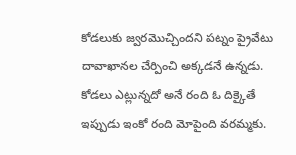కోడలుకు జ్వరమొచ్చిందని పట్నం ప్రైవేటు దావాఖానల చేర్పించి అక్కడనే ఉన్నడు. కోడలు ఎట్లున్నదో అనే రంది ఓ దిక్కైతే ఇప్పుడు ఇంకో రంది మోపైంది వరమ్మకు.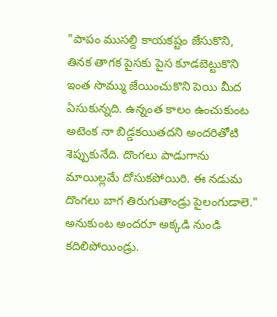"పాపం ముసల్ది కాయకష్టం జేసుకొని, తినక తాగక పైసకు పైస కూడబెట్టుకొని ఇంత సొమ్ము జేయించుకొని పెయి మీద ఏసుకున్నది. ఉన్నంత కాలం ఉంచుకుంట అటెంక నా బిడ్డకయితదని అందరితోటి శెప్పుకునేది. దొంగలు పాడుగాను మాయిల్లమే దోసుకపోయిరి. ఈ నడుమ దొంగలు బాగ తిరుగుతాండ్రు పైలంగుడాలె." అనుకుంట అందరూ అక్కడి నుండి కదిలిపోయిండ్రు.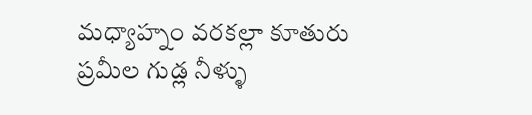మధ్యాహ్నం వరకల్లా కూతురు ప్రమీల గుడ్ల నీళ్ళు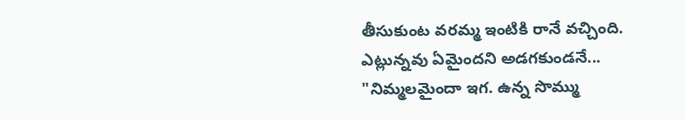తీసుకుంట వరమ్మ ఇంటికి రానే వచ్చింది. ఎట్లున్నవు ఏమైందని అడగకుండనే... "నిమ్మలమైందా ఇగ. ఉన్న సొమ్ము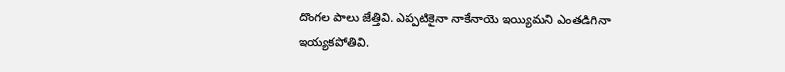దొంగల పాలు జేత్తివి. ఎప్పటికైనా నాకేనాయె ఇయ్యిమని ఎంతడిగినా ఇయ్యకపోతివి.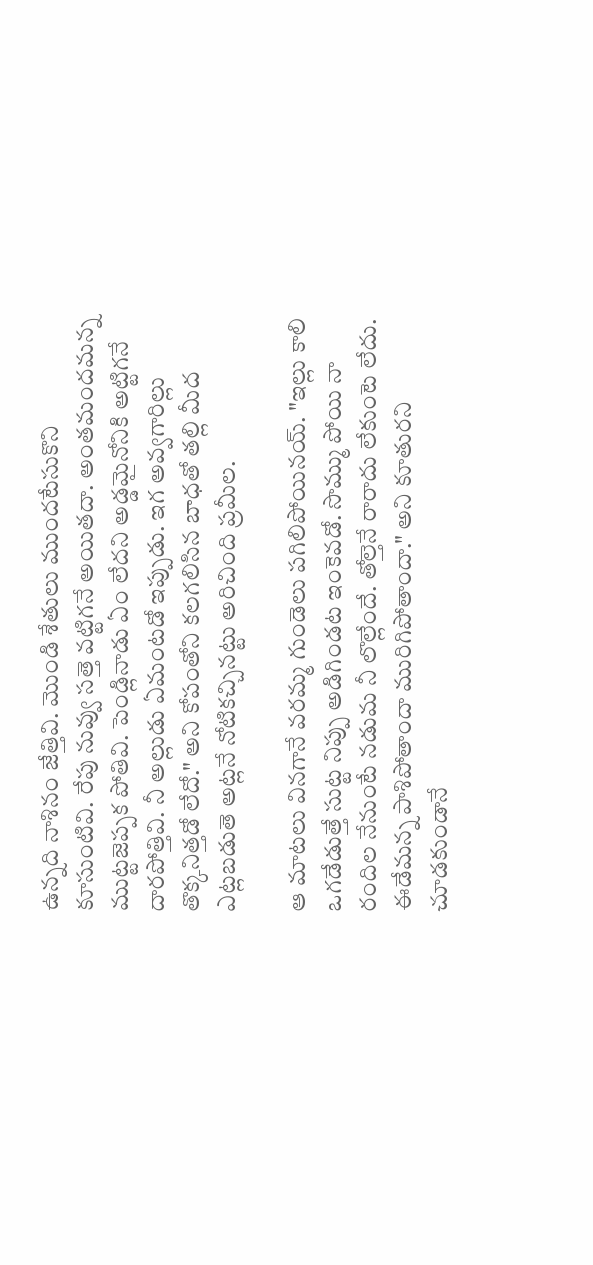ఉన్నది నాశినం జేత్తివి. మొండి శేతులు ముందటేసుకొని కూసుంటివి. రేపు నువ్వు సత్తె వట్టిగనే అయితదా. అంతమందమన్న ముట్టజెప్పక పోతివి. పెండ్లినాడు ఏం లేదని అడ్డమైనోనికి అట్టిగనే దారపోత్తివి. నీ అల్లుడు ఏమంటడో ఇప్పుడు. ఇగ అవ్వగారిల్లు తొక్కనిత్తడో లేదో." అని కోపంతోని కలగలిసిన బాధతో తల్లి మీద ఎట్లబడుతె అట్లనే నోటికచ్చినట్టు అరిచింది ప్రమీల.

ఆ మాటలు వినగానే వరమ్మ గుండెలు పగిలిపోయినయ్. "ఇల్లు కాలి ఒగడేడుత్తే సుట్ట నిప్పు అడిగిండట ఇంకెవడో. సొమ్ము పోయి నా రందిల నేనుంటే నడుమ నీ లొల్లేందే. తోల్తెనే రారాదు లేకుంటె లేదు. ఈడేమన్న పాశిపోతాందా మురిగిపోతాందా." అని కూతురని చూడకుండానే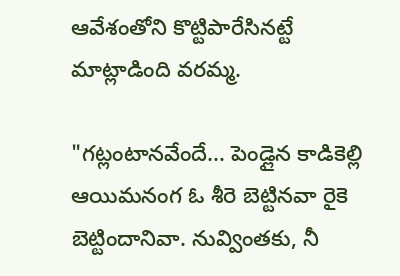ఆవేశంతోని కొట్టిపారేసినట్టే మాట్లాడింది వరమ్మ.

"గట్లంటానవేందే... పెండ్లైన కాడికెల్లి ఆయిమనంగ ఓ శీరె బెట్టినవా రైకె బెట్టిందానివా. నువ్వింతకు, నీ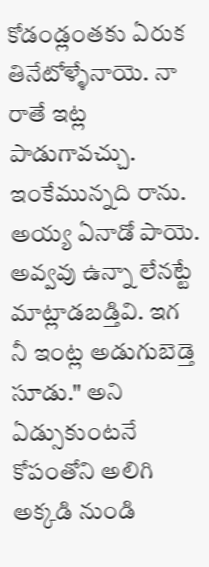కోడండ్లంతకు ఏరుక తినేటోళ్ళేనాయె. నా రాతే ఇట్ల పాడుగావచ్చు. ఇంకేమున్నది రాను. అయ్య ఏనాడో పాయె. అవ్వవు ఉన్నా లేనట్టే మాట్లాడబడ్తివి. ఇగ నీ ఇంట్ల అడుగుబెడ్తె సూడు." అని ఏడ్సుకుంటనే కోపంతోని అలిగి అక్కడి నుండి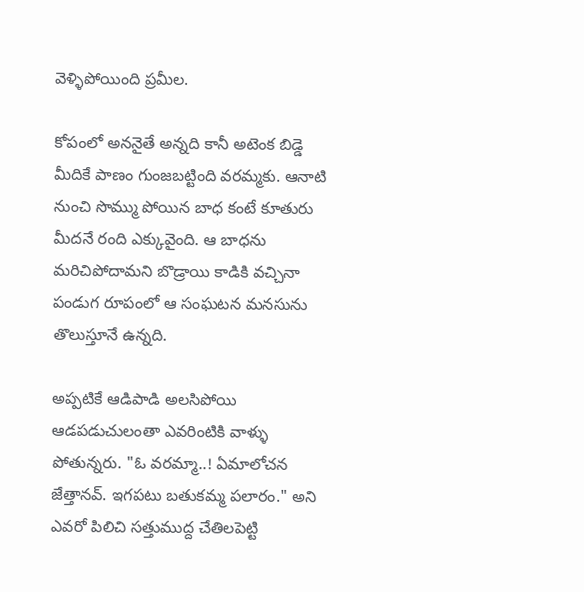వెళ్ళిపోయింది ప్రమీల.

కోపంలో అననైతే అన్నది కానీ అటెంక బిడ్డె మీదికే పాణం గుంజబట్టింది వరమ్మకు. ఆనాటి నుంచి సొమ్ము పోయిన బాధ కంటే కూతురు మీదనే రంది ఎక్కువైంది. ఆ బాధను మరిచిపోదామని బొడ్రాయి కాడికి వచ్చినా పండుగ రూపంలో ఆ సంఘటన మనసును తొలుస్తూనే ఉన్నది.

అప్పటికే ఆడిపాడి అలసిపోయి ఆడపడుచులంతా ఎవరింటికి వాళ్ళు పోతున్నరు. "ఓ వరమ్మా..! ఏమాలోచన జేత్తానవ్. ఇగపటు బతుకమ్మ పలారం." అని ఎవరో పిలిచి సత్తుముద్ద చేతిలపెట్టి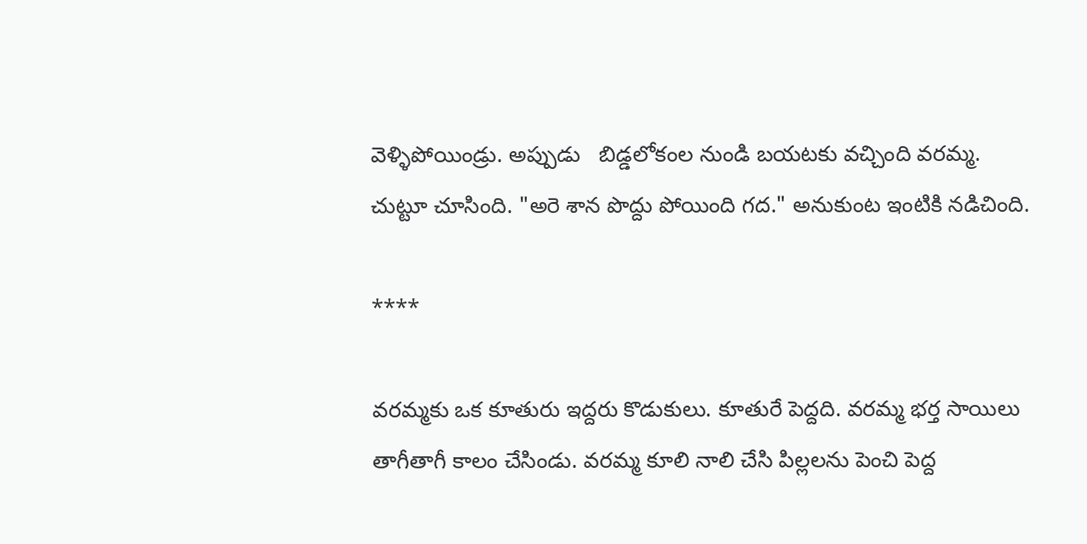వెళ్ళిపోయిండ్రు. అప్పుడు   బిడ్డలోకంల నుండి బయటకు వచ్చింది వరమ్మ. చుట్టూ చూసింది. "అరె శాన పొద్దు పోయింది గద." అనుకుంట ఇంటికి నడిచింది.

****

వరమ్మకు ఒక కూతురు ఇద్దరు కొడుకులు. కూతురే పెద్దది. వరమ్మ భర్త సాయిలు తాగీతాగీ కాలం చేసిండు. వరమ్మ కూలి నాలి చేసి పిల్లలను పెంచి పెద్ద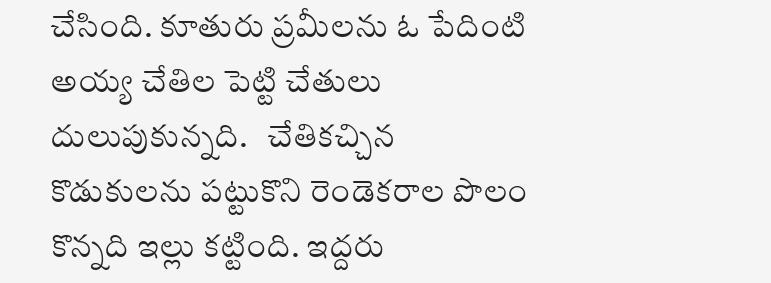చేసింది. కూతురు ప్రమీలను ఓ పేదింటి అయ్య చేతిల పెట్టి చేతులు దులుపుకున్నది.   చేతికచ్చిన కొడుకులను పట్టుకొని రెండెకరాల పొలం కొన్నది ఇల్లు కట్టింది. ఇద్దరు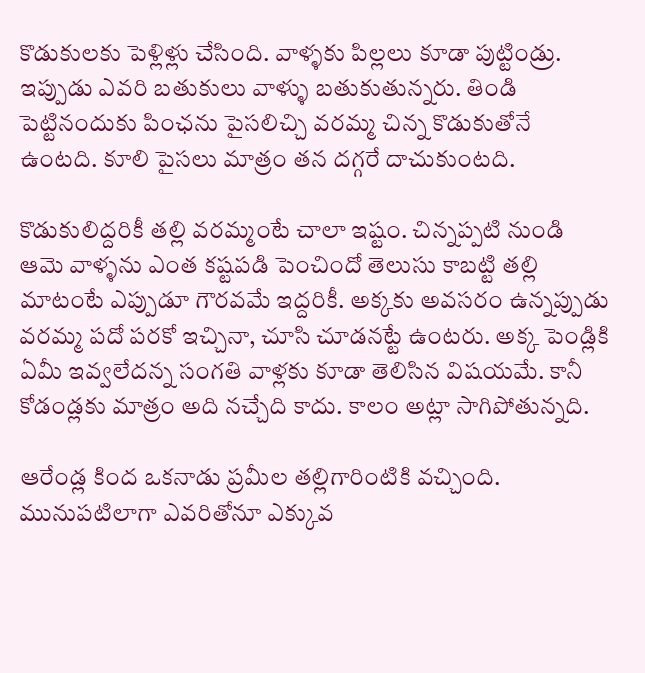కొడుకులకు పెళ్లిళ్లు చేసింది. వాళ్ళకు పిల్లలు కూడా పుట్టిండ్రు. ఇప్పుడు ఎవరి బతుకులు వాళ్ళు బతుకుతున్నరు. తిండి పెట్టినందుకు పింఛను పైసలిచ్చి వరమ్మ చిన్న కొడుకుతోనే ఉంటది. కూలి పైసలు మాత్రం తన దగ్గరే దాచుకుంటది.

కొడుకులిద్దరికీ తల్లి వరమ్మంటే చాలా ఇష్టం. చిన్నప్పటి నుండి ఆమె వాళ్ళను ఎంత కష్టపడి పెంచిందో తెలుసు కాబట్టి తల్లి మాటంటే ఎప్పుడూ గౌరవమే ఇద్దరికీ. అక్కకు అవసరం ఉన్నప్పుడు వరమ్మ పదో పరకో ఇచ్చినా, చూసి చూడనట్టే ఉంటరు. అక్క పెండ్లికి ఏమీ ఇవ్వలేదన్న సంగతి వాళ్లకు కూడా తెలిసిన విషయమే. కానీ కోడండ్లకు మాత్రం అది నచ్చేది కాదు. కాలం అట్లా సాగిపోతున్నది.

ఆరేండ్ల కింద ఒకనాడు ప్రమీల తల్లిగారింటికి వచ్చింది. మునుపటిలాగా ఎవరితోనూ ఎక్కువ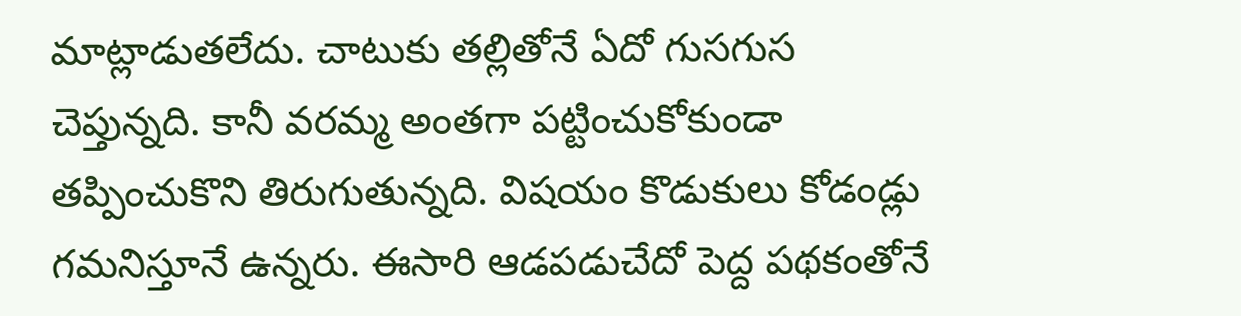మాట్లాడుతలేదు. చాటుకు తల్లితోనే ఏదో గుసగుస చెప్తున్నది. కానీ వరమ్మ అంతగా పట్టించుకోకుండా తప్పించుకొని తిరుగుతున్నది. విషయం కొడుకులు కోడండ్లు గమనిస్తూనే ఉన్నరు. ఈసారి ఆడపడుచేదో పెద్ద పథకంతోనే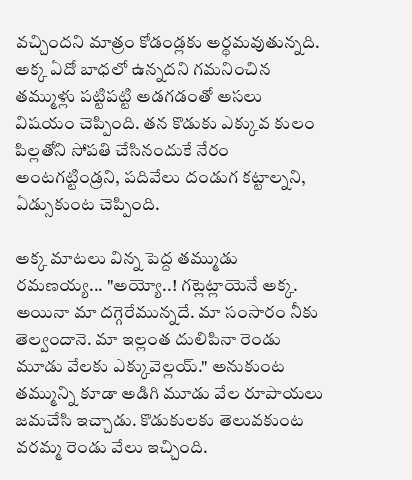వచ్చిందని మాత్రం కోడండ్లకు అర్థమవుతున్నది. అక్క ఏదో బాధలో ఉన్నదని గమనించిన తమ్ముళ్లు పట్టిపట్టి అడగడంతో అసలు విషయం చెప్పింది. తన కొడుకు ఎక్కువ కులం పిల్లతోని సోపతి చేసినందుకే నేరం అంటగట్టిండ్రని, పదివేలు దండుగ కట్టాల్నని, ఏడ్సుకుంట చెప్పింది.

అక్క మాటలు విన్న పెద్ద తమ్ముడు రమణయ్య... "అయ్యో..! గట్లెట్లాయెనే అక్క. అయినా మా దగ్గెరేమున్నదే. మా సంసారం నీకు తెల్వందానె. మా ఇల్లంత దులిపినా రెండు మూడు వేలకు ఎక్కువెల్లయ్." అనుకుంట తమ్మున్ని కూడా అడిగి మూడు వేల రూపాయలు జమచేసి ఇచ్చాడు. కొడుకులకు తెలువకుంట వరమ్మ రెండు వేలు ఇచ్చింది.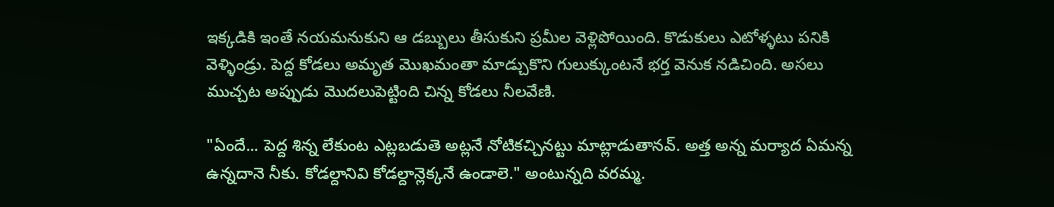ఇక్కడికి ఇంతే నయమనుకుని ఆ డబ్బులు తీసుకుని ప్రమీల వెళ్లిపోయింది. కొడుకులు ఎటోళ్ళటు పనికి వెళ్ళిండ్రు. పెద్ద కోడలు అమృత మొఖమంతా మాడ్చుకొని గులుక్కుంటనే భర్త వెనుక నడిచింది. అసలు ముచ్చట అప్పుడు మొదలుపెట్టింది చిన్న కోడలు నీలవేణి.

"ఏందే... పెద్ద శిన్న లేకుంట ఎట్లబడుతె అట్లనే నోటికచ్చినట్టు మాట్లాడుతానవ్. అత్త అన్న మర్యాద ఏమన్న ఉన్నదానె నీకు. కోడల్దానివి కోడల్దాన్లెక్కనే ఉండాలె." అంటున్నది వరమ్మ.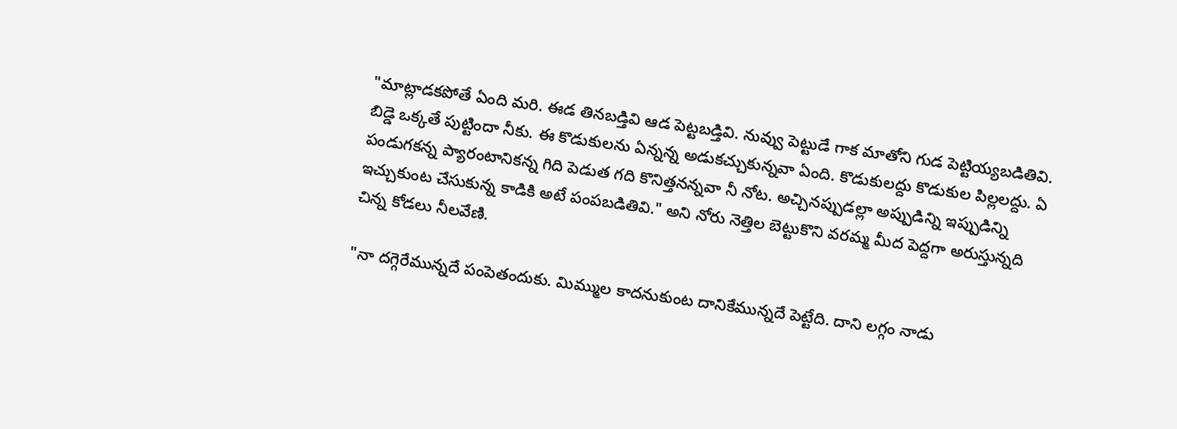"మాట్లాడకపోతే ఏంది మరి. ఈడ తినబడ్తివి ఆడ పెట్టబడ్తివి. నువ్వు పెట్టుడే గాక మాతోని గుడ పెట్టియ్యబడితివి. బిడ్డె ఒక్కతే పుట్టిందా నీకు. ఈ కొడుకులను ఏన్నన్న అడుకచ్చుకున్నవా ఏంది. కొడుకులద్దు కొడుకుల పిల్లలద్దు. ఏ పండుగకన్న ప్యారంటానికన్న గిది పెడుత గది కొనిత్తనన్నవా నీ నోట. అచ్చినప్పుడల్లా అప్పుడిన్ని ఇప్పుడిన్ని ఇచ్చుకుంట చేసుకున్న కాడికి అటే పంపబడితివి." అని నోరు నెత్తిల బెట్టుకొని వరమ్మ మీద పెద్దగా అరుస్తున్నది చిన్న కోడలు నీలవేణి.

"నా దగ్గెరేమున్నదే పంపెతందుకు. మిమ్ముల కాదనుకుంట దానికేమున్నదే పెట్టేది. దాని లగ్గం నాడు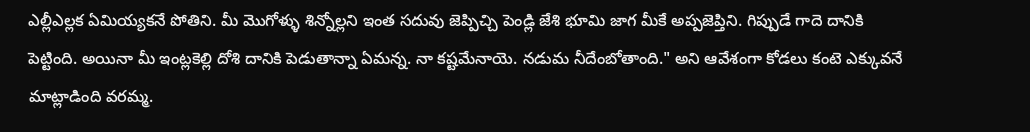ఎల్లీఎల్లక ఏమియ్యకనే పోతిని. మీ మొగోళ్ళు శిన్నోల్లని ఇంత సదువు జెప్పిచ్చి పెండ్లి జేశి భూమి జాగ మీకే అప్పజెప్తిని. గిప్పుడే గాదె దానికి పెట్టింది. అయినా మీ ఇంట్లకెల్లి దోశి దానికి పెడుతాన్నా ఏమన్న. నా కష్టమేనాయె. నడుమ నీదేంబోతాంది." అని ఆవేశంగా కోడలు కంటె ఎక్కువనే మాట్లాడింది వరమ్మ.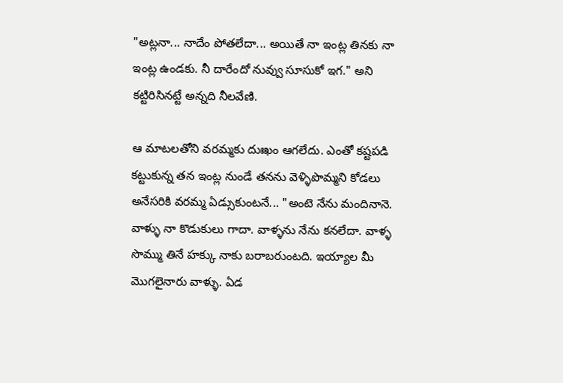"అట్లనా... నాదేం పోతలేదా... అయితే నా ఇంట్ల తినకు నా ఇంట్ల ఉండకు. నీ దారేందో నువ్వు సూసుకో ఇగ." అని కట్టిరిసినట్టే అన్నది నీలవేణి.

ఆ మాటలతోని వరమ్మకు దుఃఖం ఆగలేదు. ఎంతో కష్టపడి కట్టుకున్న తన ఇంట్ల నుండే తనను వెళ్ళిపొమ్మని కోడలు అనేసరికి వరమ్మ ఏడ్సుకుంటనే... "అంటె నేను మందినానె. వాళ్ళు నా కొడుకులు గాదా. వాళ్ళను నేను కనలేదా. వాళ్ళ సొమ్ము తినే హక్కు నాకు బరాబరుంటది. ఇయ్యాల మీ మొగలైనారు వాళ్ళు. ఏడ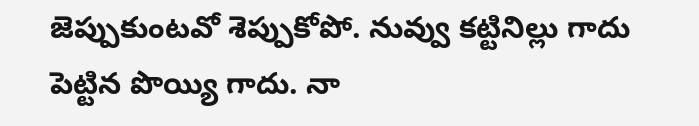జెప్పుకుంటవో శెప్పుకోపో. నువ్వు కట్టినిల్లు గాదు పెట్టిన పొయ్యి గాదు. నా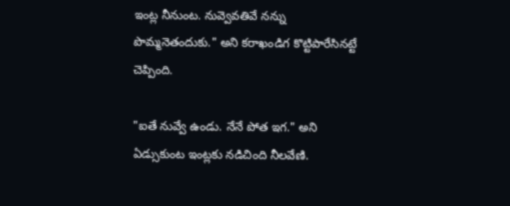ఇంట్ల నీనుంట. నువ్వెవతివే నన్ను పొమ్మనెతందుకు." అని కరాఖండిగ కొట్టిపారేసినట్టే చెప్పింది.

"ఐతే నువ్వే ఉండు. నేనే పోత ఇగ." అని ఏడ్సుకుంట ఇంట్లకు నడిచింది నీలవేణి.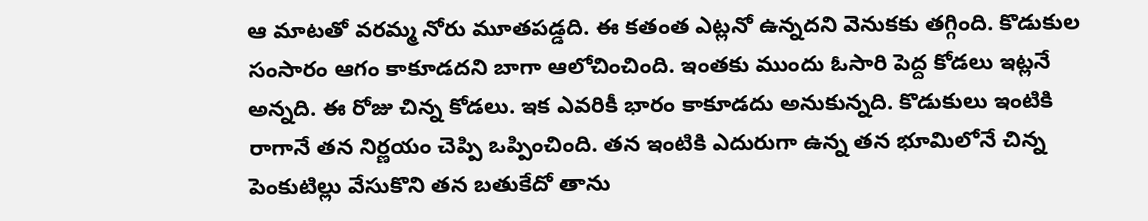ఆ మాటతో వరమ్మ నోరు మూతపడ్డది. ఈ కతంత ఎట్లనో ఉన్నదని వెనుకకు తగ్గింది. కొడుకుల సంసారం ఆగం కాకూడదని బాగా ఆలోచించింది. ఇంతకు ముందు ఓసారి పెద్ద కోడలు ఇట్లనే అన్నది. ఈ రోజు చిన్న కోడలు. ఇక ఎవరికీ భారం కాకూడదు అనుకున్నది. కొడుకులు ఇంటికి రాగానే తన నిర్ణయం చెప్పి ఒప్పించింది. తన ఇంటికి ఎదురుగా ఉన్న తన భూమిలోనే చిన్న పెంకుటిల్లు వేసుకొని తన బతుకేదో తాను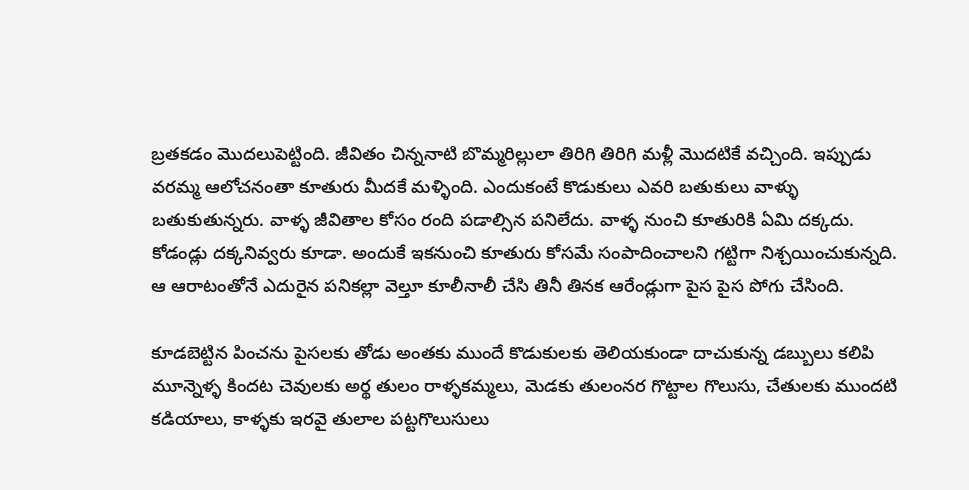బ్రతకడం మొదలుపెట్టింది. జీవితం చిన్ననాటి బొమ్మరిల్లులా తిరిగి తిరిగి మళ్లీ మొదటికే వచ్చింది. ఇప్పుడు వరమ్మ ఆలోచనంతా కూతురు మీదకే మళ్ళింది. ఎందుకంటే కొడుకులు ఎవరి బతుకులు వాళ్ళు బతుకుతున్నరు. వాళ్ళ జీవితాల కోసం రంది పడాల్సిన పనిలేదు. వాళ్ళ నుంచి కూతురికి ఏమి దక్కదు. కోడండ్లు దక్కనివ్వరు కూడా. అందుకే ఇకనుంచి కూతురు కోసమే సంపాదించాలని గట్టిగా నిశ్చయించుకున్నది. ఆ ఆరాటంతోనే ఎదురైన పనికల్లా వెల్తూ కూలీనాలీ చేసి తినీ తినక ఆరేండ్లుగా పైస పైస పోగు చేసింది.

కూడబెట్టిన పించను పైసలకు తోడు అంతకు ముందే కొడుకులకు తెలియకుండా దాచుకున్న డబ్బులు కలిపి మూన్నెళ్ళ కిందట చెవులకు అర్థ తులం రాళ్ళకమ్మలు, మెడకు తులంనర గొట్టాల గొలుసు, చేతులకు ముందటి కడియాలు, కాళ్ళకు ఇరవై తులాల పట్టగొలుసులు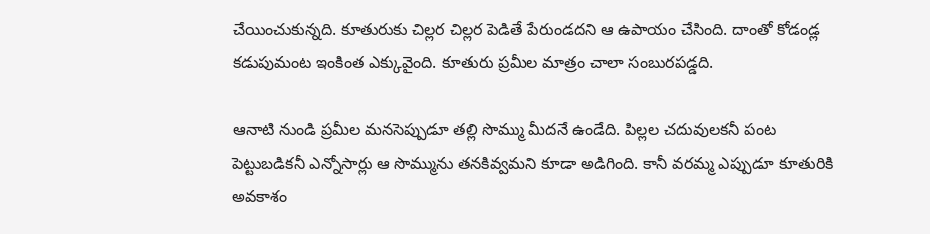చేయించుకున్నది. కూతురుకు చిల్లర చిల్లర పెడితే పేరుండదని ఆ ఉపాయం చేసింది. దాంతో కోడండ్ల కడుపుమంట ఇంకింత ఎక్కువైంది. కూతురు ప్రమీల మాత్రం చాలా సంబురపడ్డది.

ఆనాటి నుండి ప్రమీల మనసెప్పుడూ తల్లి సొమ్ము మీదనే ఉండేది. పిల్లల చదువులకనీ పంట పెట్టుబడికనీ ఎన్నోసార్లు ఆ సొమ్మును తనకివ్వమని కూడా అడిగింది. కానీ వరమ్మ ఎప్పుడూ కూతురికి అవకాశం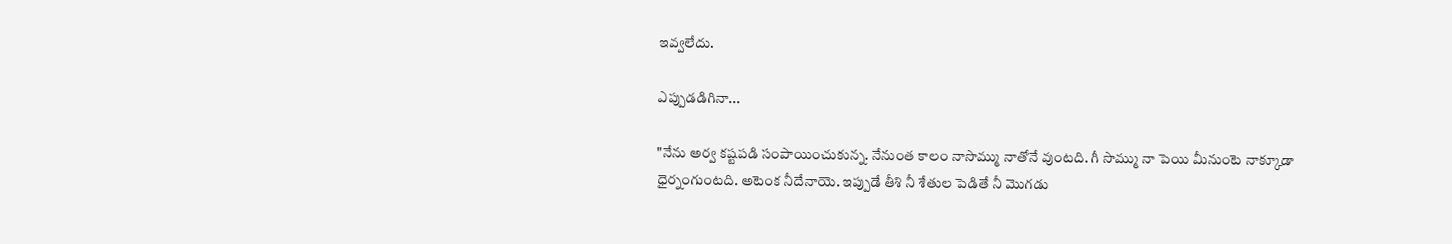ఇవ్వలేదు.

ఎప్పుడడిగినా...

"నేను అర్వ కష్టపడి సంపాయించుకున్న. నేనుంత కాలం నాసొమ్ము నాతోనే వుంటది. గీ సొమ్ము నా పెయి మీనుంటె నాక్కూడా ధైర్నంగుంటది. అటెంక నీదేనాయె. ఇప్పుడే తీశి నీ శేతుల పెడితే నీ మొగడు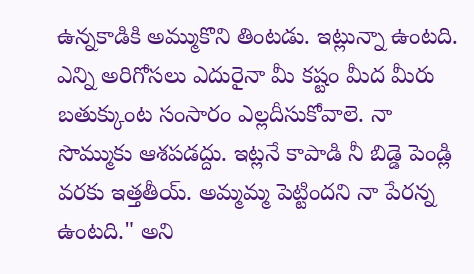ఉన్నకాడికి అమ్ముకొని తింటడు. ఇట్లున్నా ఉంటది. ఎన్ని అరిగోసలు ఎదురైనా మీ కష్టం మీద మీరు బతుక్కుంట సంసారం ఎల్లదీసుకోవాలె. నా సొమ్ముకు ఆశపడద్దు. ఇట్లనే కాపాడి నీ బిడ్డె పెండ్లి వరకు ఇత్తతీయ్. అమ్మమ్మ పెట్టిందని నా పేరన్న ఉంటది." అని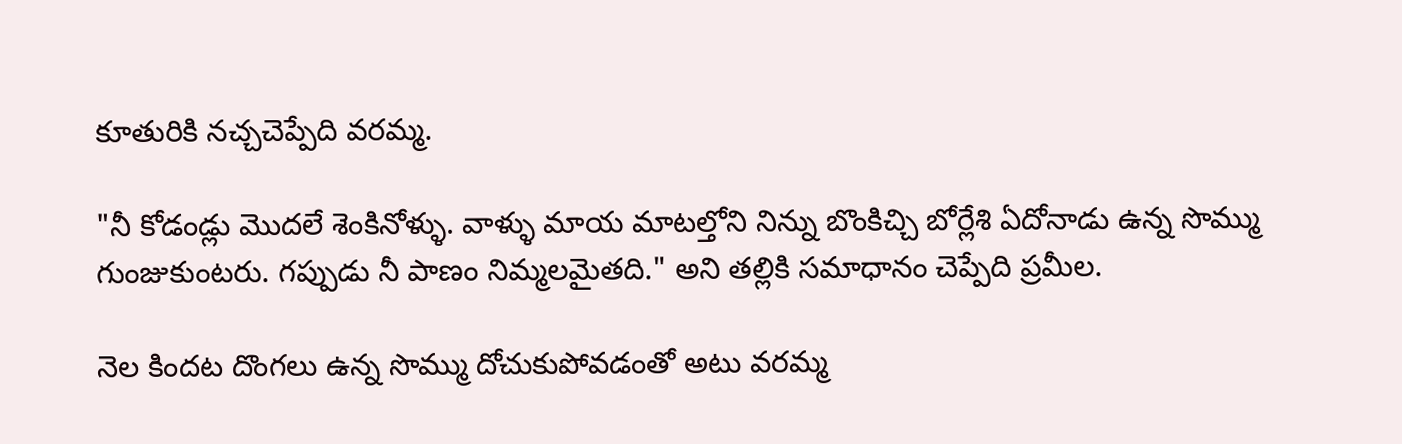కూతురికి నచ్చచెప్పేది వరమ్మ.

"నీ కోడండ్లు మొదలే శెంకినోళ్ళు. వాళ్ళు మాయ మాటల్తోని నిన్ను బొంకిచ్చి బోర్లేశి ఏదోనాడు ఉన్న సొమ్ము గుంజుకుంటరు. గప్పుడు నీ పాణం నిమ్మలమైతది." అని తల్లికి సమాధానం చెప్పేది ప్రమీల.

నెల కిందట దొంగలు ఉన్న సొమ్ము దోచుకుపోవడంతో అటు వరమ్మ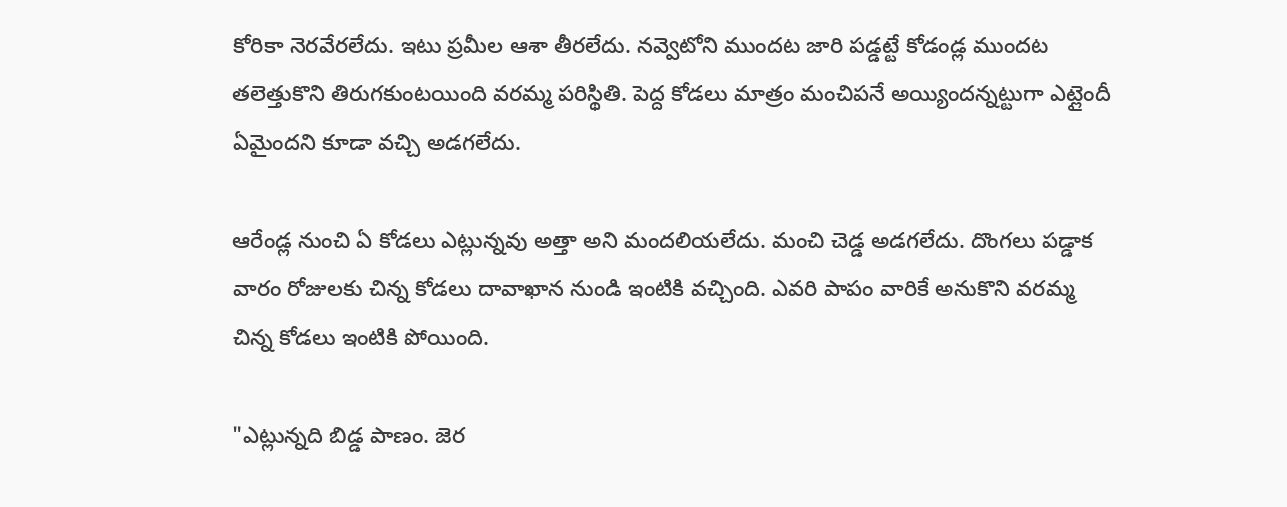కోరికా నెరవేరలేదు. ఇటు ప్రమీల ఆశా తీరలేదు. నవ్వెటోని ముందట జారి పడ్డట్టే కోడండ్ల ముందట తలెత్తుకొని తిరుగకుంటయింది వరమ్మ పరిస్థితి. పెద్ద కోడలు మాత్రం మంచిపనే అయ్యిందన్నట్టుగా ఎట్లైందీ ఏమైందని కూడా వచ్చి అడగలేదు.

ఆరేండ్ల నుంచి ఏ కోడలు ఎట్లున్నవు అత్తా అని మందలియలేదు. మంచి చెడ్డ అడగలేదు. దొంగలు పడ్డాక వారం రోజులకు చిన్న కోడలు దావాఖాన నుండి ఇంటికి వచ్చింది. ఎవరి పాపం వారికే అనుకొని వరమ్మ చిన్న కోడలు ఇంటికి పోయింది.

"ఎట్లున్నది బిడ్డ పాణం. జెర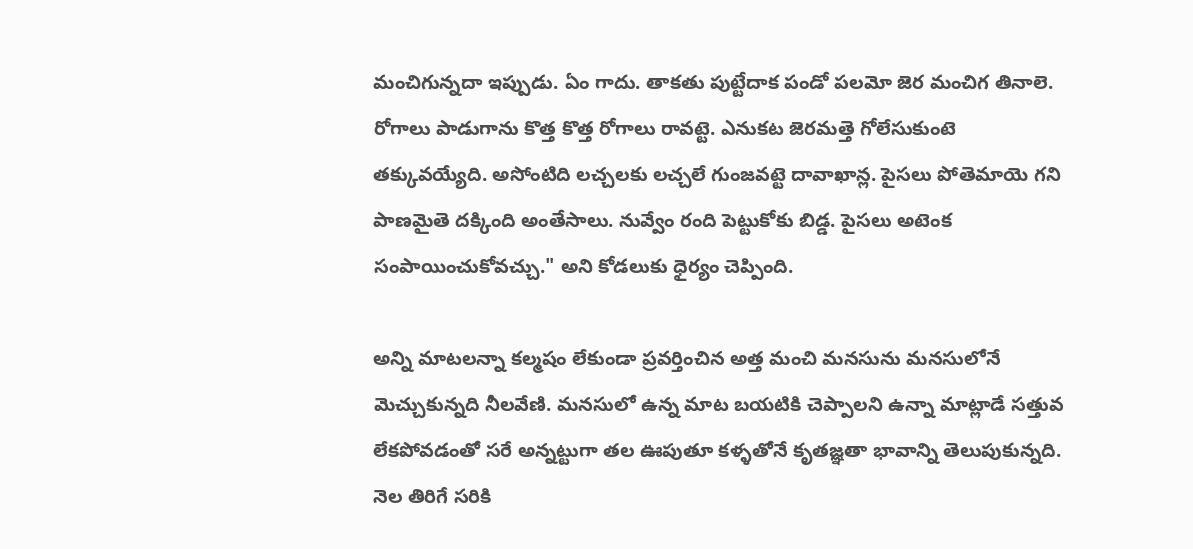మంచిగున్నదా ఇప్పుడు. ఏం గాదు. తాకతు పుట్టేదాక పండో పలమో జెర మంచిగ తినాలె. రోగాలు పాడుగాను కొత్త కొత్త రోగాలు రావట్టె. ఎనుకట జెరమత్తె గోలేసుకుంటె తక్కువయ్యేది. అసోంటిది లచ్చలకు లచ్చలే గుంజవట్టె దావాఖాన్ల. పైసలు పోతెమాయె గని పాణమైతె దక్కింది అంతేసాలు. నువ్వేం రంది పెట్టుకోకు బిడ్డ. పైసలు అటెంక సంపాయించుకోవచ్చు." అని కోడలుకు ధైర్యం చెప్పింది.

అన్ని మాటలన్నా కల్మషం లేకుండా ప్రవర్తించిన అత్త మంచి మనసును మనసులోనే మెచ్చుకున్నది నీలవేణి. మనసులో ఉన్న మాట బయటికి చెప్పాలని ఉన్నా మాట్లాడే సత్తువ లేకపోవడంతో సరే అన్నట్టుగా తల ఊపుతూ కళ్ళతోనే కృతజ్ఞతా భావాన్ని తెలుపుకున్నది. నెల తిరిగే సరికి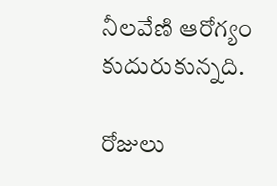నీలవేణి ఆరోగ్యం కుదురుకున్నది.

రోజులు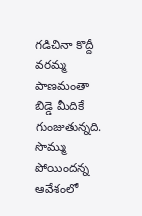గడిచినా కొద్దీ వరమ్మ పాణమంతా బిడ్డె మీదికే గుంజుతున్నది. సొమ్ము పోయిందన్న ఆవేశంలో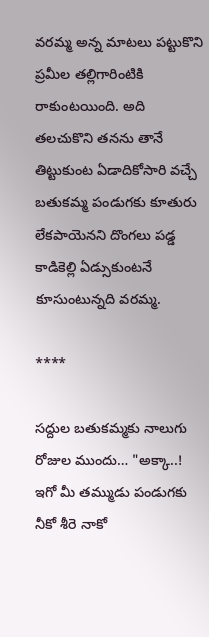వరమ్మ అన్న మాటలు పట్టుకొని ప్రమీల తల్లిగారింటికి రాకుంటయింది. అది తలచుకొని తనను తానే తిట్టుకుంట ఏడాదికోసారి వచ్చే బతుకమ్మ పండుగకు కూతురు లేకపాయెనని దొంగలు పడ్డ కాడికెల్లి ఏడ్సుకుంటనే కూసుంటున్నది వరమ్మ.

****

సద్దుల బతుకమ్మకు నాలుగు రోజుల ముందు… "అక్కా..! ఇగో మీ తమ్ముడు పండుగకు నీకో శీరె నాకో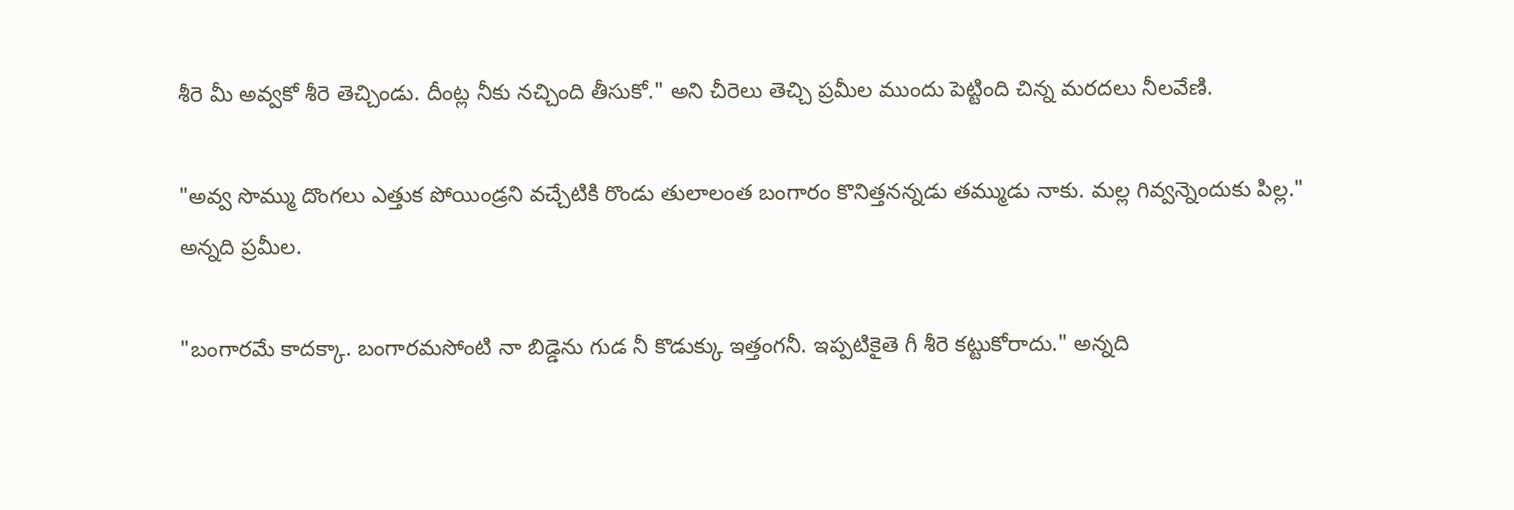శీరె మీ అవ్వకో శీరె తెచ్చిండు. దీంట్ల నీకు నచ్చింది తీసుకో." అని చీరెలు తెచ్చి ప్రమీల ముందు పెట్టింది చిన్న మరదలు నీలవేణి.

"అవ్వ సొమ్ము దొంగలు ఎత్తుక పోయిండ్రని వచ్చేటికి రొండు తులాలంత బంగారం కొనిత్తనన్నడు తమ్ముడు నాకు. మల్ల గివ్వన్నెందుకు పిల్ల." అన్నది ప్రమీల.

"బంగారమే కాదక్కా. బంగారమసోంటి నా బిడ్డెను గుడ నీ కొడుక్కు ఇత్తంగనీ. ఇప్పటికైతె గీ శీరె కట్టుకోరాదు." అన్నది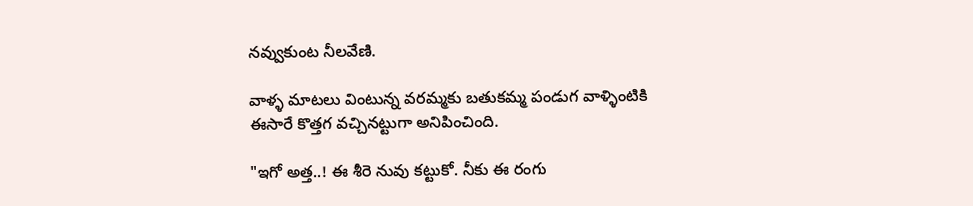నవ్వుకుంట నీలవేణి.

వాళ్ళ మాటలు వింటున్న వరమ్మకు బతుకమ్మ పండుగ వాళ్ళింటికి ఈసారే కొత్తగ వచ్చినట్టుగా అనిపించింది.

"ఇగో అత్త..! ఈ శీరె నువు కట్టుకో. నీకు ఈ రంగు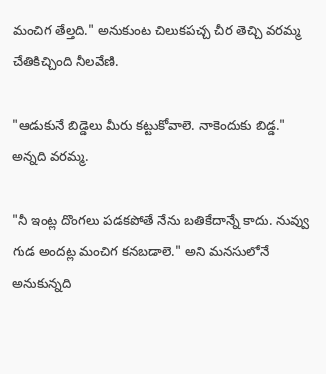మంచిగ తేల్తది." అనుకుంట చిలుకపచ్చ చీర తెచ్చి వరమ్మ చేతికిచ్చింది నీలవేణి.

"ఆడుకునే బిడ్డెలు మీరు కట్టుకోవాలె. నాకెందుకు బిడ్డ." అన్నది వరమ్మ.

"నీ ఇంట్ల దొంగలు పడకపోతే నేను బతికేదాన్నే కాదు. నువ్వు గుడ అందట్ల మంచిగ కనబడాలె." అని మనసులోనే అనుకున్నది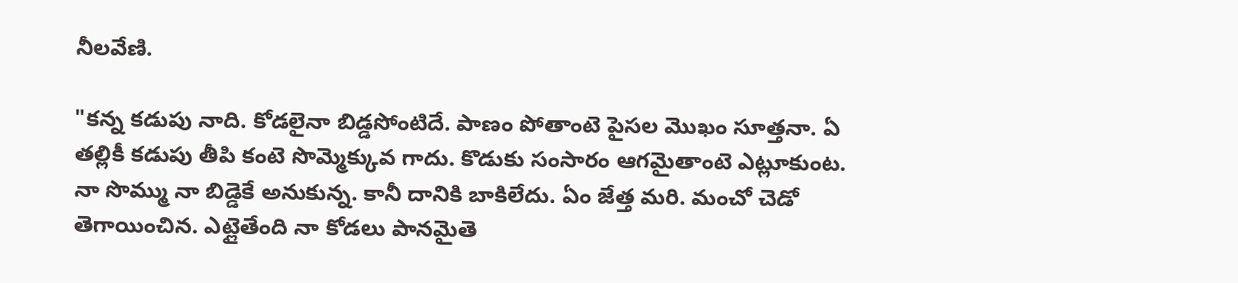నీలవేణి.

"కన్న కడుపు నాది. కోడలైనా బిడ్డసోంటిదే. పాణం పోతాంటె పైసల మొఖం సూత్తనా. ఏ తల్లికీ కడుపు తీపి కంటె సొమ్మెక్కువ గాదు. కొడుకు సంసారం ఆగమైతాంటె ఎట్లూకుంట. నా సొమ్ము నా బిడ్డెకే అనుకున్న. కానీ దానికి బాకిలేదు. ఏం జేత్త మరి. మంచో చెడో తెగాయించిన. ఎట్లైతేంది నా కోడలు పానమైతె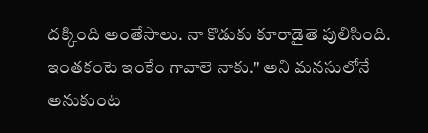దక్కింది అంతేసాలు. నా కొడుకు కూరాడైతె పులిసింది. ఇంతకంటె ఇంకేం గావాలె నాకు." అని మనసులోనే అనుకుంట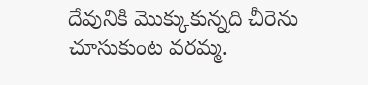దేవునికి మొక్కుకున్నది చీరెను చూసుకుంట వరమ్మ.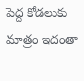పెద్ద కోడలుకు మాత్రం ఇదంతా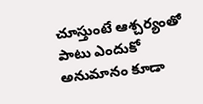చూస్తుంటే ఆశ్చర్యంతో పాటు ఎందుకో అనుమానం కూడా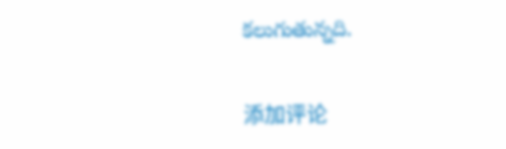కలుగుతున్నది.

添加评论